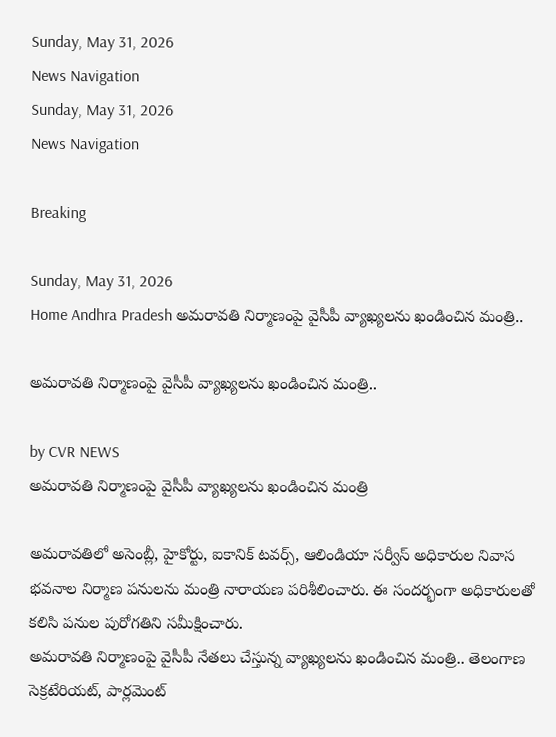Sunday, May 31, 2026
News Navigation
Sunday, May 31, 2026
News Navigation

Breaking

Sunday, May 31, 2026
Home Andhra Pradesh అమరావతి నిర్మాణంపై వైసీపీ వ్యాఖ్యలను ఖండించిన మంత్రి..

అమరావతి నిర్మాణంపై వైసీపీ వ్యాఖ్యలను ఖండించిన మంత్రి..

by CVR NEWS
అమరావతి నిర్మాణంపై వైసీపీ వ్యాఖ్యలను ఖండించిన మంత్రి

అమరావతిలో అసెంబ్లీ, హైకోర్టు, ఐకానిక్ టవర్స్, ఆలిండియా సర్వీస్ అధికారుల నివాస భవనాల నిర్మాణ పనులను మంత్రి నారాయణ పరిశీలించారు. ఈ సందర్భంగా అధికారులతో కలిసి పనుల పురోగతిని సమీక్షించారు.
అమరావతి నిర్మాణంపై వైసీపీ నేతలు చేస్తున్న వ్యాఖ్యలను ఖండించిన మంత్రి.. తెలంగాణ సెక్రటేరియట్, పార్లమెంట్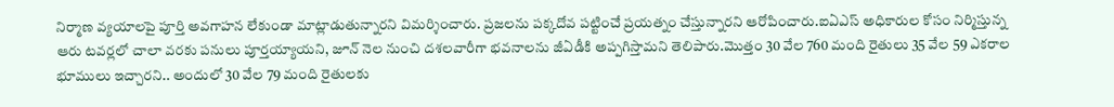నిర్మాణ వ్యయాలపై పూర్తి అవగాహన లేకుండా మాట్లాడుతున్నారని విమర్శించారు. ప్రజలను పక్కదోవ పట్టించే ప్రయత్నం చేస్తున్నారని ఆరోపించారు.ఐఏఎస్ అధికారుల కోసం నిర్మిస్తున్న ఆరు టవర్లలో చాలా వరకు పనులు పూర్తయ్యాయని, జూన్ నెల నుంచి దశలవారీగా భవనాలను జీఏడీకి అప్పగిస్తామని తెలిపారు.మొత్తం 30 వేల 760 మంది రైతులు 35 వేల 59 ఎకరాల భూములు ఇచ్చారని.. అందులో 30 వేల 79 మంది రైతులకు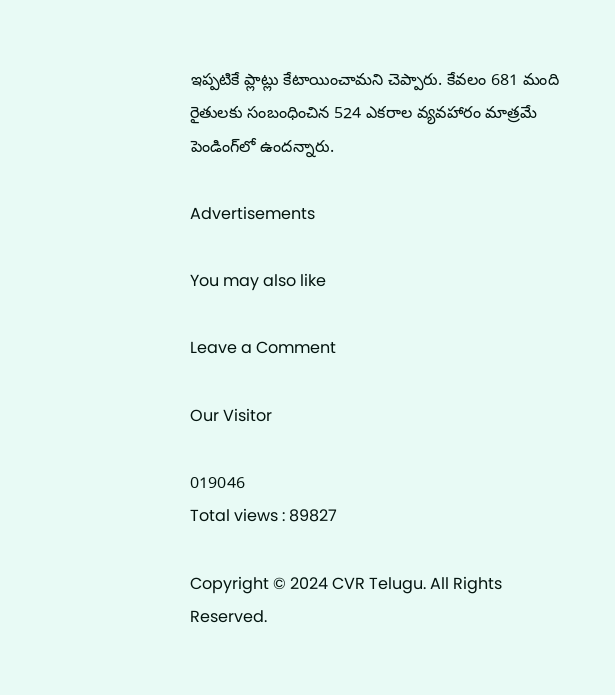ఇప్పటికే ప్లాట్లు కేటాయించామని చెప్పారు. కేవలం 681 మంది రైతులకు సంబంధించిన 524 ఎకరాల వ్యవహారం మాత్రమే పెండింగ్‌లో ఉందన్నారు.

Advertisements

You may also like

Leave a Comment

Our Visitor

019046
Total views : 89827

Copyright © 2024 CVR Telugu. All Rights Reserved.